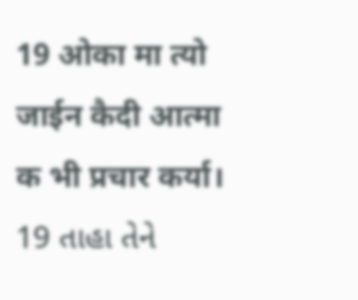19 ओका मा त्यो जाईन कैदी आत्मा क भी प्रचार कर्या।
19 તાહા તેને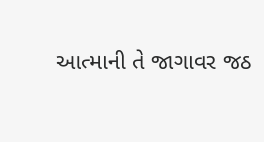આત્માની તે જાગાવર જઠ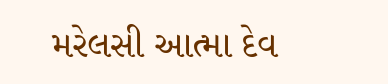મરેલસી આત્મા દેવ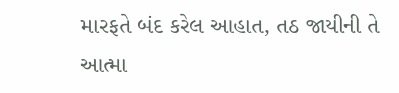મારફતે બંદ કરેલ આહાત, તઠ જાયીની તે આત્મા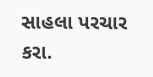સાહલા પરચાર કરા.